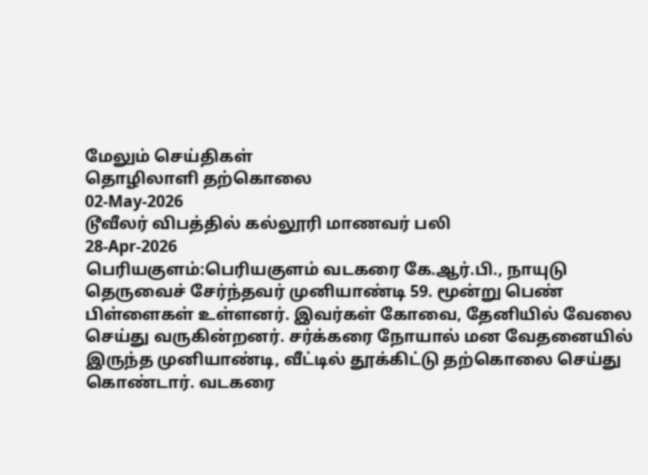மேலும் செய்திகள்
தொழிலாளி தற்கொலை
02-May-2026
டூவீலர் விபத்தில் கல்லூரி மாணவர் பலி
28-Apr-2026
பெரியகுளம்:பெரியகுளம் வடகரை கே.ஆர்.பி., நாயுடு தெருவைச் சேர்ந்தவர் முனியாண்டி 59. மூன்று பெண் பிள்ளைகள் உள்ளனர். இவர்கள் கோவை, தேனியில் வேலை செய்து வருகின்றனர். சர்க்கரை நோயால் மன வேதனையில் இருந்த முனியாண்டி, வீட்டில் தூக்கிட்டு தற்கொலை செய்து கொண்டார். வடகரை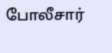போலீசார்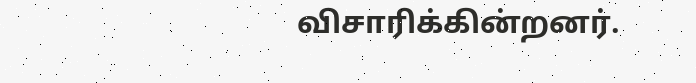விசாரிக்கின்றனர்.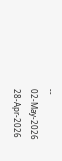--
02-May-2026
28-Apr-2026